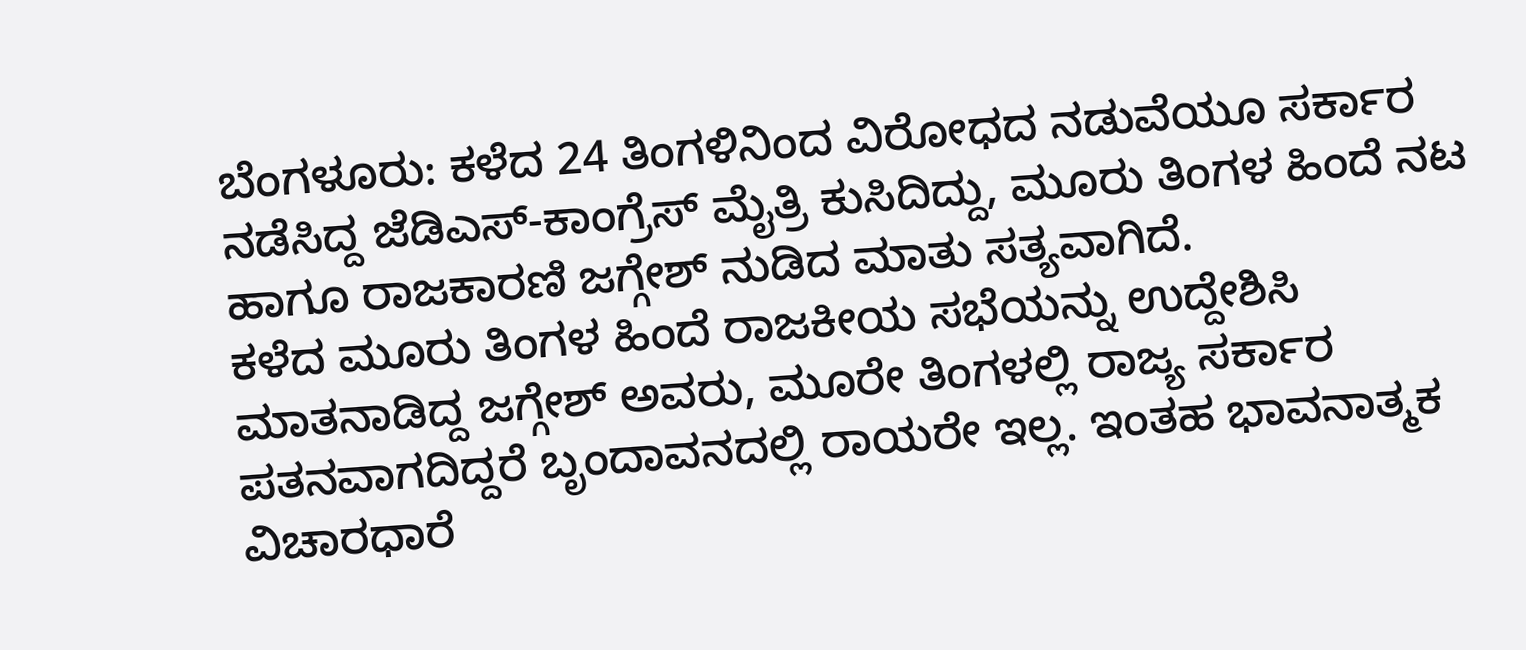ಬೆಂಗಳೂರು: ಕಳೆದ 24 ತಿಂಗಳಿನಿಂದ ವಿರೋಧದ ನಡುವೆಯೂ ಸರ್ಕಾರ ನಡೆಸಿದ್ದ ಜೆಡಿಎಸ್-ಕಾಂಗ್ರೆಸ್ ಮೈತ್ರಿ ಕುಸಿದಿದ್ದು, ಮೂರು ತಿಂಗಳ ಹಿಂದೆ ನಟ ಹಾಗೂ ರಾಜಕಾರಣಿ ಜಗ್ಗೇಶ್ ನುಡಿದ ಮಾತು ಸತ್ಯವಾಗಿದೆ.
ಕಳೆದ ಮೂರು ತಿಂಗಳ ಹಿಂದೆ ರಾಜಕೀಯ ಸಭೆಯನ್ನು ಉದ್ದೇಶಿಸಿ ಮಾತನಾಡಿದ್ದ ಜಗ್ಗೇಶ್ ಅವರು, ಮೂರೇ ತಿಂಗಳಲ್ಲಿ ರಾಜ್ಯ ಸರ್ಕಾರ ಪತನವಾಗದಿದ್ದರೆ ಬೃಂದಾವನದಲ್ಲಿ ರಾಯರೇ ಇಲ್ಲ. ಇಂತಹ ಭಾವನಾತ್ಮಕ ವಿಚಾರಧಾರೆ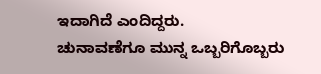ಇದಾಗಿದೆ ಎಂದಿದ್ದರು.
ಚುನಾವಣೆಗೂ ಮುನ್ನ ಒಬ್ಬರಿಗೊಬ್ಬರು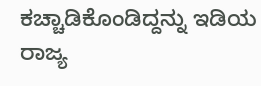ಕಚ್ಚಾಡಿಕೊಂಡಿದ್ದನ್ನು ಇಡಿಯ ರಾಜ್ಯ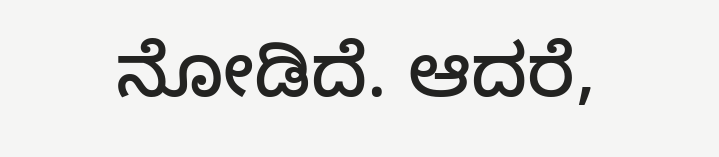ನೋಡಿದೆ. ಆದರೆ,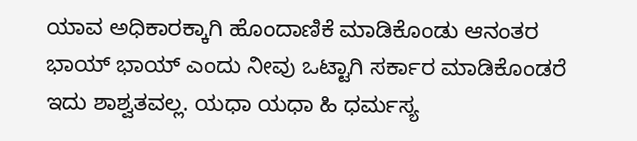ಯಾವ ಅಧಿಕಾರಕ್ಕಾಗಿ ಹೊಂದಾಣಿಕೆ ಮಾಡಿಕೊಂಡು ಆನಂತರ ಭಾಯ್ ಭಾಯ್ ಎಂದು ನೀವು ಒಟ್ಟಾಗಿ ಸರ್ಕಾರ ಮಾಡಿಕೊಂಡರೆ ಇದು ಶಾಶ್ವತವಲ್ಲ. ಯಧಾ ಯಧಾ ಹಿ ಧರ್ಮಸ್ಯ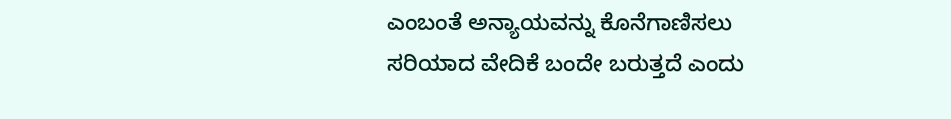ಎಂಬಂತೆ ಅನ್ಯಾಯವನ್ನು ಕೊನೆಗಾಣಿಸಲು ಸರಿಯಾದ ವೇದಿಕೆ ಬಂದೇ ಬರುತ್ತದೆ ಎಂದು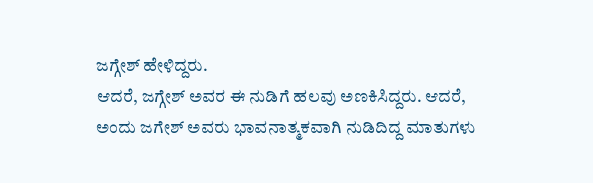ಜಗ್ಗೇಶ್ ಹೇಳಿದ್ದರು.
ಆದರೆ, ಜಗ್ಗೇಶ್ ಅವರ ಈ ನುಡಿಗೆ ಹಲವು ಅಣಕಿಸಿದ್ದರು. ಆದರೆ, ಅಂದು ಜಗೇಶ್ ಅವರು ಭಾವನಾತ್ಮಕವಾಗಿ ನುಡಿದಿದ್ದ ಮಾತುಗಳು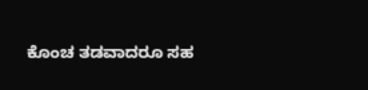ಕೊಂಚ ತಡವಾದರೂ ಸಹ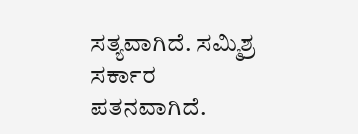ಸತ್ಯವಾಗಿದೆ. ಸಮ್ಮಿಶ್ರ ಸರ್ಕಾರ ಪತನವಾಗಿದೆ.